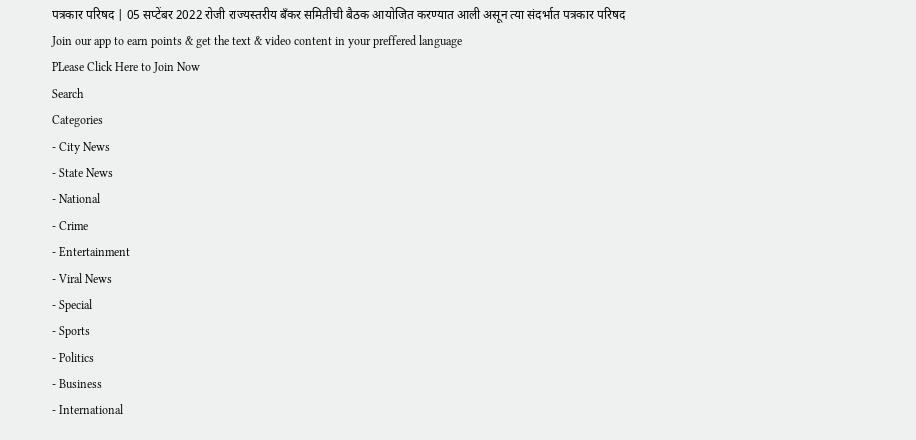पत्रकार परिषद | 05 सप्टेंबर 2022 रोजी राज्यस्तरीय बँकर समितीची बैठक आयोजित करण्यात आली असून त्या संदर्भात पत्रकार परिषद
Join our app to earn points & get the text & video content in your preffered language
PLease Click Here to Join Now
Search
Categories
- City News
- State News
- National
- Crime
- Entertainment
- Viral News
- Special
- Sports
- Politics
- Business
- International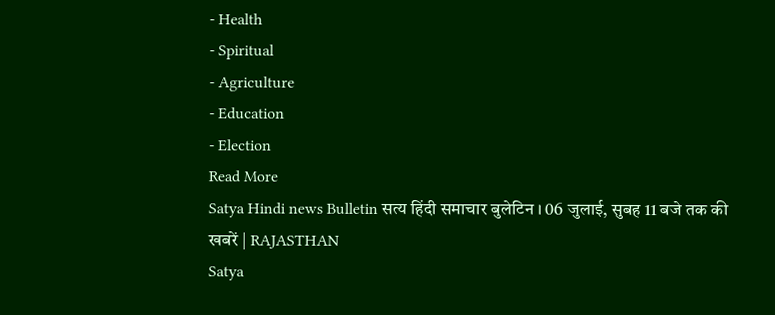- Health
- Spiritual
- Agriculture
- Education
- Election
Read More
Satya Hindi news Bulletin सत्य हिंदी समाचार बुलेटिन । 06 जुलाई, सुबह 11 बजे तक की खबरें | RAJASTHAN
Satya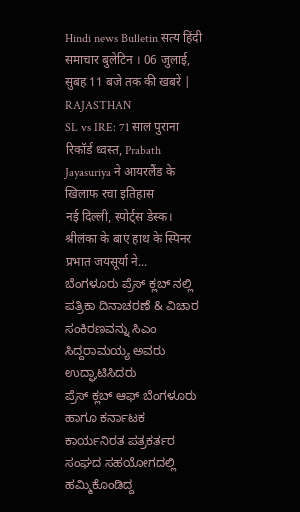Hindi news Bulletin सत्य हिंदी समाचार बुलेटिन । 06 जुलाई, सुबह 11 बजे तक की खबरें | RAJASTHAN
SL vs IRE: 71 साल पुराना रिकॉर्ड ध्वस्त, Prabath Jayasuriya ने आयरलैंड के खिलाफ रचा इतिहास
नई दिल्ली, स्पोर्ट्स डेस्क। श्रीलंका के बाएं हाथ के स्पिनर प्रभात जयसूर्या ने...
ಬೆಂಗಳೂರು ಪ್ರೆಸ್ ಕ್ಲಬ್ ನಲ್ಲಿ ಪತ್ರಿಕಾ ದಿನಾಚರಣೆ & ವಿಚಾರ ಸಂಕಿರಣವನ್ನು ಸಿಎಂ ಸಿದ್ದರಾಮಯ್ಯ ಅವರು ಉದ್ಘಾಟಿಸಿದರು
ಪ್ರೆಸ್ ಕ್ಲಬ್ ಆಫ್ ಬೆಂಗಳೂರು ಹಾಗೂ ಕರ್ನಾಟಕ ಕಾರ್ಯನಿರತ ಪತ್ರಕರ್ತರ ಸಂಘದ ಸಹಯೋಗದಲ್ಲಿ ಹಮ್ಮಿಕೊಂಡಿದ್ದ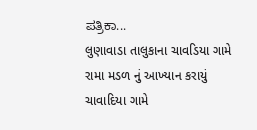ಪತ್ರಿಕಾ...
લુણાવાડા તાલુકાના ચાવડિયા ગામે રામા મડળ નું આખ્યાન કરાયું
ચાવાદિયા ગામે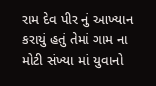રામ દેવ પીર નું આખ્યાન કરાયું હતું તેમાં ગામ ના મોટી સંખ્યા માં યુવાનો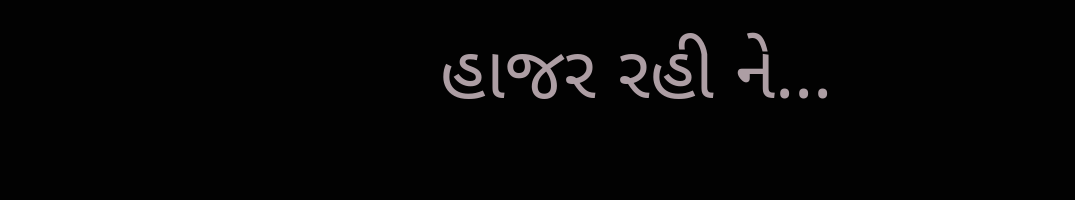હાજર રહી ને...